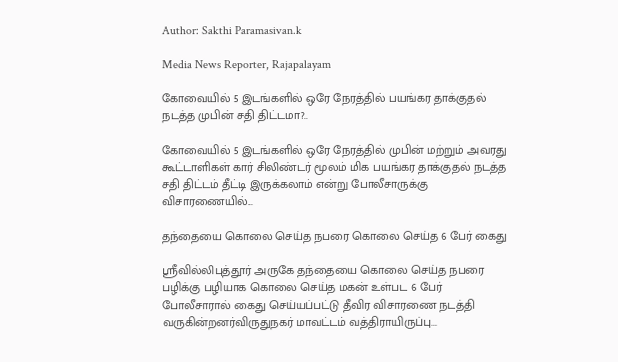Author: Sakthi Paramasivan.k

Media News Reporter, Rajapalayam

கோவையில் 5 இடங்களில் ஒரே நேரத்தில் பயங்கர தாக்குதல் நடத்த முபின் சதி திட்டமா?..

கோவையில் 5 இடங்களில் ஒரே நேரத்தில் முபின் மற்றும் அவரது கூட்டாளிகள் கார் சிலிண்டர் மூலம் மிக பயங்கர தாக்குதல் நடத்த சதி திட்டம் தீட்டி இருக்கலாம் என்று போலீசாருக்கு விசாரணையில்...

தந்தையை கொலை செய்த நபரை கொலை செய்த 6 பேர் கைது

ஸ்ரீவில்லிபுத்தூர் அருகே தந்தையை கொலை செய்த நபரை பழிக்கு பழியாக கொலை செய்த மகன் உள்பட 6 பேர் போலீசாரால் கைது செய்யப்பட்டு தீவிர விசாரணை நடத்தி வருகின்றனர்விருதுநகர் மாவட்டம் வத்திராயிருப்பு...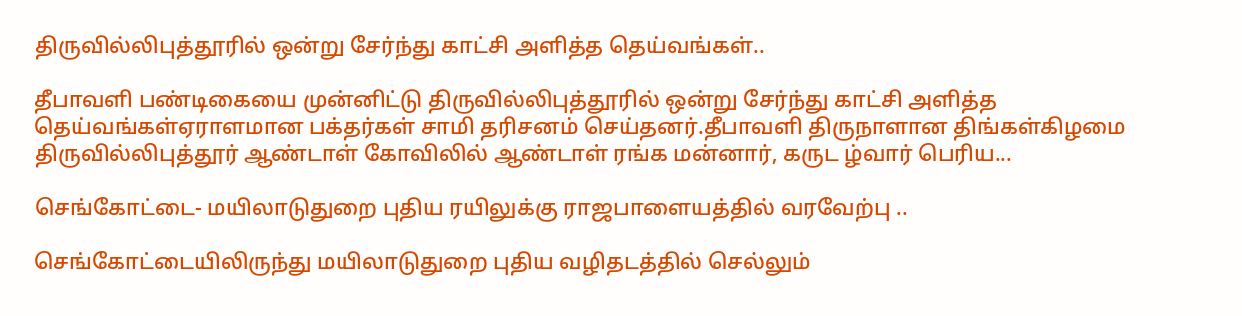திருவில்லிபுத்தூரில் ஒன்று சேர்ந்து காட்சி அளித்த தெய்வங்கள்..

தீபாவளி பண்டிகையை முன்னிட்டு திருவில்லிபுத்தூரில் ஒன்று சேர்ந்து காட்சி அளித்த தெய்வங்கள்ஏராளமான பக்தர்கள் சாமி தரிசனம் செய்தனர்.தீபாவளி திருநாளான திங்கள்கிழமை திருவில்லிபுத்தூர் ஆண்டாள் கோவிலில் ஆண்டாள் ரங்க மன்னார், கருட ழ்வார் பெரிய...

செங்கோட்டை- மயிலாடுதுறை புதிய ரயிலுக்கு ராஜபாளையத்தில் வரவேற்பு ..

செங்கோட்டையிலிருந்து மயிலாடுதுறை புதிய வழிதடத்தில் செல்லும்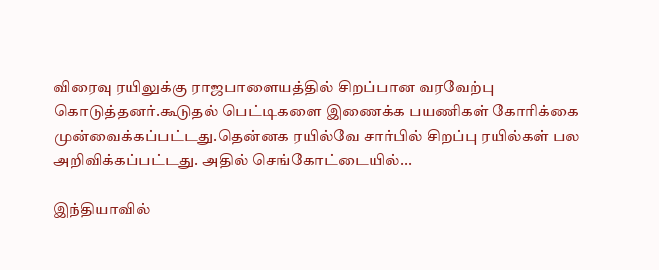விரைவு ரயிலுக்கு ராஜபாளையத்தில் சிறப்பான வரவேற்பு கொடுத்தனர்.கூடுதல் பெட்டிகளை இணைக்க பயணிகள் கோரிக்கை முன்வைக்கப்பட்டது.தென்னக ரயில்வே சார்பில் சிறப்பு ரயில்கள் பல அறிவிக்கப்பட்டது. அதில் செங்கோட்டையில்...

இந்தியாவில்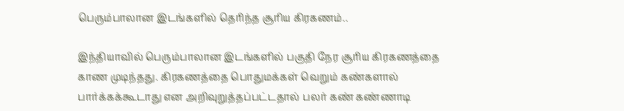பெரும்பாலான இடங்களில் தெரிந்த சூரிய கிரகணம்..

இந்தியாவில் பெரும்பாலான இடங்களில் பகுதி நேர சூரிய கிரகணத்தை காண முடிந்தது. கிரகணத்தை பொதுமக்கள் வெறும் கண்களால் பார்க்கக்கூடாது என அறிவுறுத்தப்பட்டதால் பலர் கண் கண்ணாடி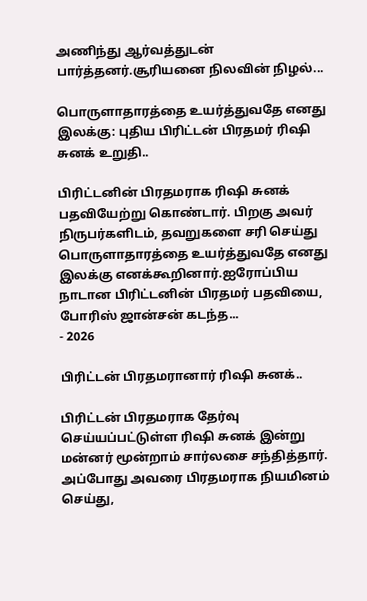அணிந்து ஆர்வத்துடன் பார்த்தனர்.சூரியனை நிலவின் நிழல்...

பொருளாதாரத்தை உயர்த்துவதே எனது இலக்கு: புதிய பிரிட்டன் பிரதமர் ரிஷி சுனக் உறுதி..

பிரிட்டனின் பிரதமராக ரிஷி சுனக் பதவியேற்று கொண்டார். பிறகு அவர் நிருபர்களிடம், தவறுகளை சரி செய்து பொருளாதாரத்தை உயர்த்துவதே எனது இலக்கு எனக்கூறினார்.ஐரோப்பிய நாடான பிரிட்டனின் பிரதமர் பதவியை, போரிஸ் ஜான்சன் கடந்த...
- 2026

பிரிட்டன் பிரதமரானார் ரிஷி சுனக்..

பிரிட்டன் பிரதமராக தேர்வு செய்யப்பட்டுள்ள ரிஷி சுனக் இன்று மன்னர் மூன்றாம் சார்லசை சந்தித்தார். அப்போது அவரை பிரதமராக நியமினம் செய்து,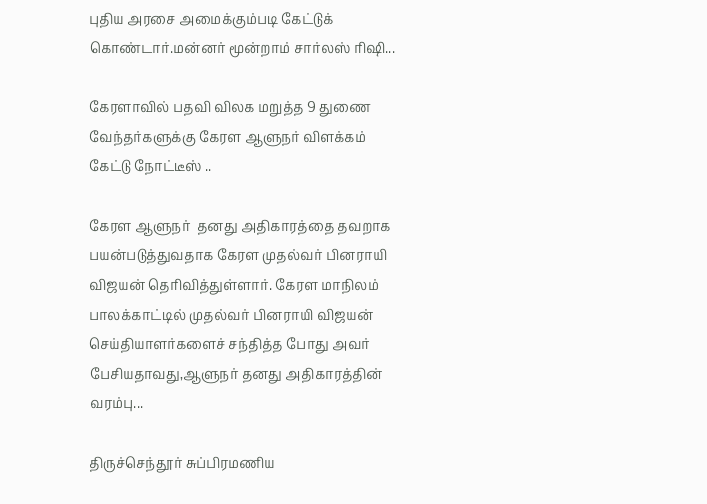புதிய அரசை அமைக்கும்படி கேட்டுக் கொண்டார்.மன்னர் மூன்றாம் சார்லஸ் ரிஷி...

கேரளாவில் பதவி விலக மறுத்த 9 துணை வேந்தர்களுக்கு கேரள ஆளுநர் விளக்கம் கேட்டு நோட்டீஸ் ..

கேரள ஆளுநர்  தனது அதிகாரத்தை தவறாக பயன்படுத்துவதாக கேரள முதல்வர் பினராயி விஜயன் தெரிவித்துள்ளார். கேரள மாநிலம் பாலக்காட்டில் முதல்வர் பினராயி விஜயன் செய்தியாளர்களைச் சந்தித்த போது அவர் பேசியதாவது,ஆளுநர் தனது அதிகாரத்தின் வரம்பு...

திருச்செந்தூர் சுப்பிரமணிய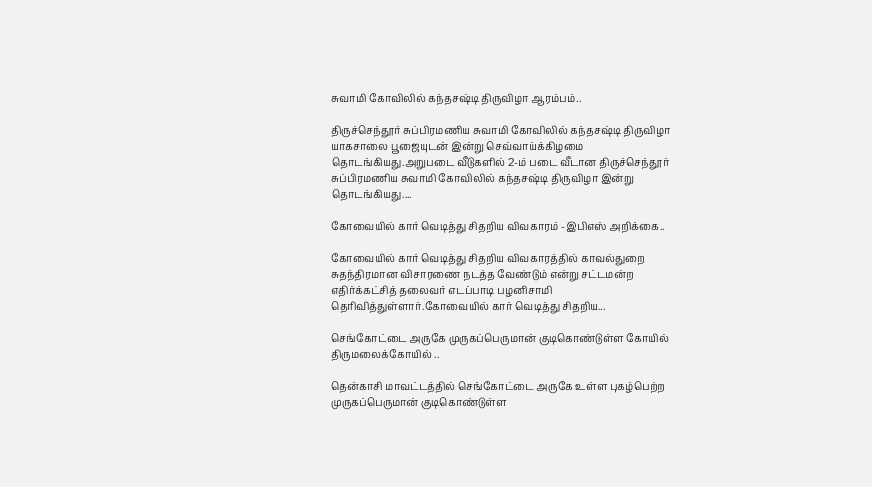சுவாமி கோவிலில் கந்தசஷ்டி திருவிழா ஆரம்பம்..

திருச்செந்தூர் சுப்பிரமணிய சுவாமி கோவிலில் கந்தசஷ்டி திருவிழா யாகசாலை பூஜையுடன் இன்று செவ்வாய்க்கிழமை தொடங்கியது.அறுபடை வீடுகளில் 2-ம் படை வீடான திருச்செந்தூர் சுப்பிரமணிய சுவாமி கோவிலில் கந்தசஷ்டி திருவிழா இன்று தொடங்கியது....

கோவையில் கார் வெடித்து சிதறிய விவகாரம் -இபிஎஸ் அறிக்கை..

கோவையில் கார் வெடித்து சிதறிய விவகாரத்தில் காவல்துறை சுதந்திரமான விசாரணை நடத்த வேண்டும் என்று சட்டமன்ற எதிர்க்கட்சித் தலைவர் எடப்பாடி பழனிசாமி தெரிவித்துள்ளார்.கோவையில் கார் வெடித்து சிதறிய...

செங்கோட்டை அருகே முருகப்பெருமான் குடிகொண்டுள்ள கோயில் திருமலைக்கோயில் ..

தென்காசி மாவட்டத்தில் செங்கோட்டை அருகே உள்ள புகழ்பெற்ற முருகப்பெருமான் குடிகொண்டுள்ள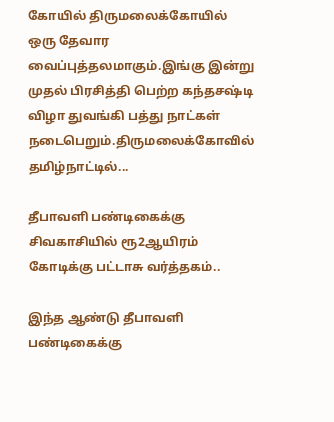கோயில் திருமலைக்கோயில் ஒரு தேவார வைப்புத்தலமாகும்.இங்கு இன்று முதல் பிரசித்தி பெற்ற கந்தசஷ்டி விழா துவங்கி பத்து நாட்கள் நடைபெறும்.திருமலைக்கோவில் தமிழ்நாட்டில்...

தீபாவளி பண்டிகைக்கு சிவகாசியில் ரூ2ஆயிரம் கோடிக்கு பட்டாசு வர்த்தகம்..

இந்த ஆண்டு தீபாவளி பண்டிகைக்கு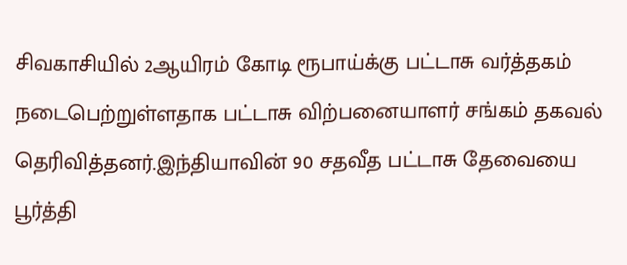சிவகாசியில் 2ஆயிரம் கோடி ரூபாய்க்கு பட்டாசு வர்த்தகம் நடைபெற்றுள்ளதாக பட்டாசு விற்பனையாளர் சங்கம் தகவல் தெரிவித்தனர்.இந்தியாவின் 90 சதவீத பட்டாசு தேவையை பூர்த்தி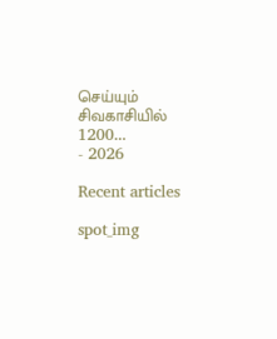செய்யும் சிவகாசியில் 1200...
- 2026

Recent articles

spot_img